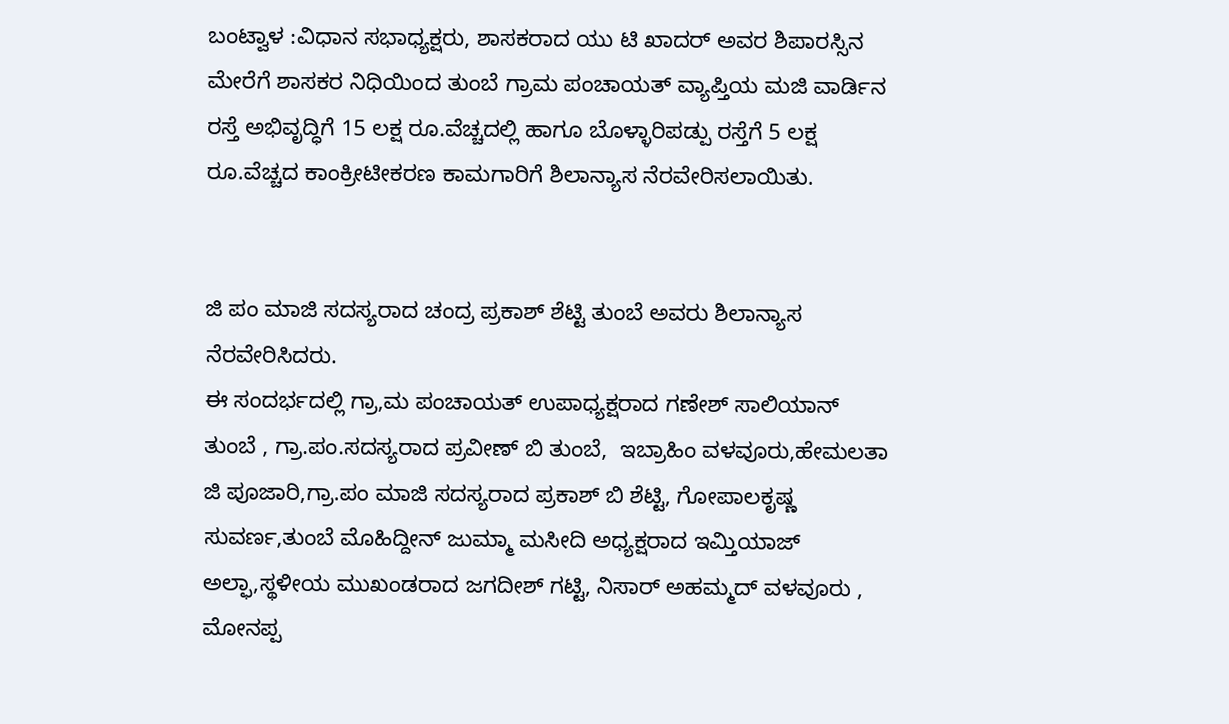ಬಂಟ್ವಾಳ :ವಿಧಾನ ಸಭಾಧ್ಯಕ್ಷರು, ಶಾಸಕರಾದ ಯು ಟಿ ಖಾದರ್‌ ಅವರ ಶಿಪಾರಸ್ಸಿನ ಮೇರೆಗೆ ಶಾಸಕರ ನಿಧಿಯಿಂದ ತುಂಬೆ ಗ್ರಾಮ ಪಂಚಾಯತ್‌ ವ್ಯಾಪ್ತಿಯ ಮಜಿ ವಾರ್ಡಿನ ರಸ್ತೆ ಅಭಿವೃದ್ಧಿಗೆ 15 ಲಕ್ಷ ರೂ.ವೆಚ್ಚದಲ್ಲಿ ಹಾಗೂ ಬೊಳ್ಳಾರಿಪಡ್ಪು ರಸ್ತೆಗೆ 5 ಲಕ್ಷ ರೂ.ವೆಚ್ಚದ ಕಾಂಕ್ರೀಟೀಕರಣ ಕಾಮಗಾರಿಗೆ ಶಿಲಾನ್ಯಾಸ ನೆರವೇರಿಸಲಾಯಿತು.


ಜಿ ಪಂ ಮಾಜಿ ಸದಸ್ಯರಾದ ಚಂದ್ರ ಪ್ರಕಾಶ್‌ ಶೆಟ್ಟಿ ತುಂಬೆ ಅವರು ಶಿಲಾನ್ಯಾಸ ನೆರವೇರಿಸಿದರು.
ಈ ಸಂದರ್ಭದಲ್ಲಿ ಗ್ರಾ,ಮ ಪಂಚಾಯತ್‌ ಉಪಾಧ್ಯಕ್ಷರಾದ ಗಣೇಶ್‌ ಸಾಲಿಯಾನ್‌ ತುಂಬೆ , ಗ್ರಾ.ಪಂ.ಸದಸ್ಯರಾದ ಪ್ರವೀಣ್‌ ಬಿ ತುಂಬೆ,  ಇಬ್ರಾಹಿಂ ವಳವೂರು,ಹೇಮಲತಾ ಜಿ ಪೂಜಾರಿ,ಗ್ರಾ.ಪಂ ಮಾಜಿ ಸದಸ್ಯರಾದ ಪ್ರಕಾಶ್‌ ಬಿ ಶೆಟ್ಟಿ, ಗೋಪಾಲಕೃಷ್ಣ  ಸುವರ್ಣ,ತುಂಬೆ ಮೊಹಿದ್ದೀನ್ ಜುಮ್ಮಾ ಮಸೀದಿ ಅಧ್ಯಕ್ಷರಾದ ಇಮ್ತಿಯಾಜ್ ಅಲ್ಫಾ,ಸ್ಥಳೀಯ ಮುಖಂಡರಾದ ಜಗದೀಶ್‌ ಗಟ್ಟಿ, ನಿಸಾರ್‌ ಅಹಮ್ಮದ್‌ ವಳವೂರು ,  ಮೋನಪ್ಪ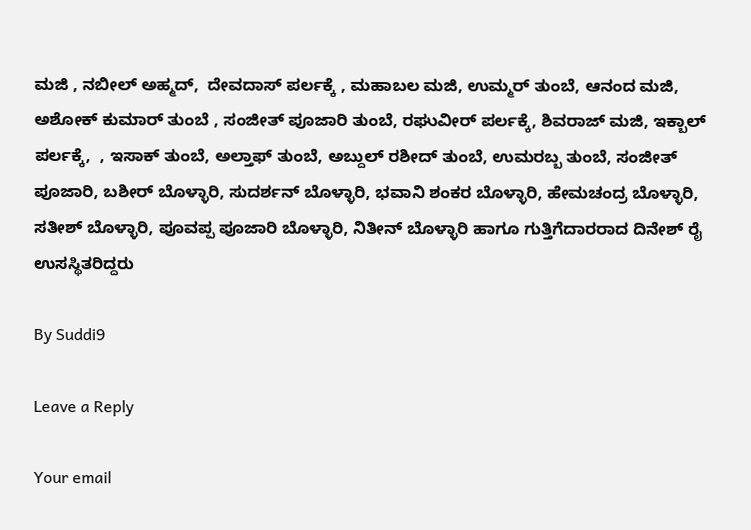ಮಜಿ , ನಬೀಲ್‌ ಅಹ್ಮದ್‌,  ದೇವದಾಸ್‌ ಪರ್ಲಕ್ಕೆ , ಮಹಾಬಲ ಮಜಿ, ಉಮ್ಮರ್‌ ತುಂಬೆ, ಆನಂದ ಮಜಿ, ಅಶೋಕ್‌ ಕುಮಾರ್‌ ತುಂಬೆ , ಸಂಜೀತ್‌ ಪೂಜಾರಿ ತುಂಬೆ, ರಘುವೀರ್‌ ಪರ್ಲಕ್ಕೆ, ಶಿವರಾಜ್ ಮಜಿ, ಇಕ್ಬಾಲ್‌ ಪರ್ಲಕ್ಕೆ,  , ಇಸಾಕ್ ತುಂಬೆ, ಅಲ್ತಾಫ್ ತುಂಬೆ, ಅಬ್ದುಲ್ ರಶೀದ್ ತುಂಬೆ, ಉಮರಬ್ಬ ತುಂಬೆ, ಸಂಜೀತ್ ಪೂಜಾರಿ, ಬಶೀರ್ ಬೊಳ್ಳಾರಿ, ಸುದರ್ಶನ್ ಬೊಳ್ಳಾರಿ, ಭವಾನಿ ಶಂಕರ ಬೊಳ್ಳಾರಿ, ಹೇಮಚಂದ್ರ ಬೊಳ್ಳಾರಿ, ಸತೀಶ್ ಬೊಳ್ಳಾರಿ, ಪೂವಪ್ಪ ಪೂಜಾರಿ ಬೊಳ್ಳಾರಿ, ನಿತೀನ್ ಬೊಳ್ಳಾರಿ ಹಾಗೂ ಗುತ್ತಿಗೆದಾರರಾದ ದಿನೇಶ್ ರೈ  ಉಸಸ್ಥಿತರಿದ್ದರು

By Suddi9

Leave a Reply

Your email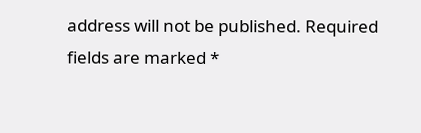address will not be published. Required fields are marked *